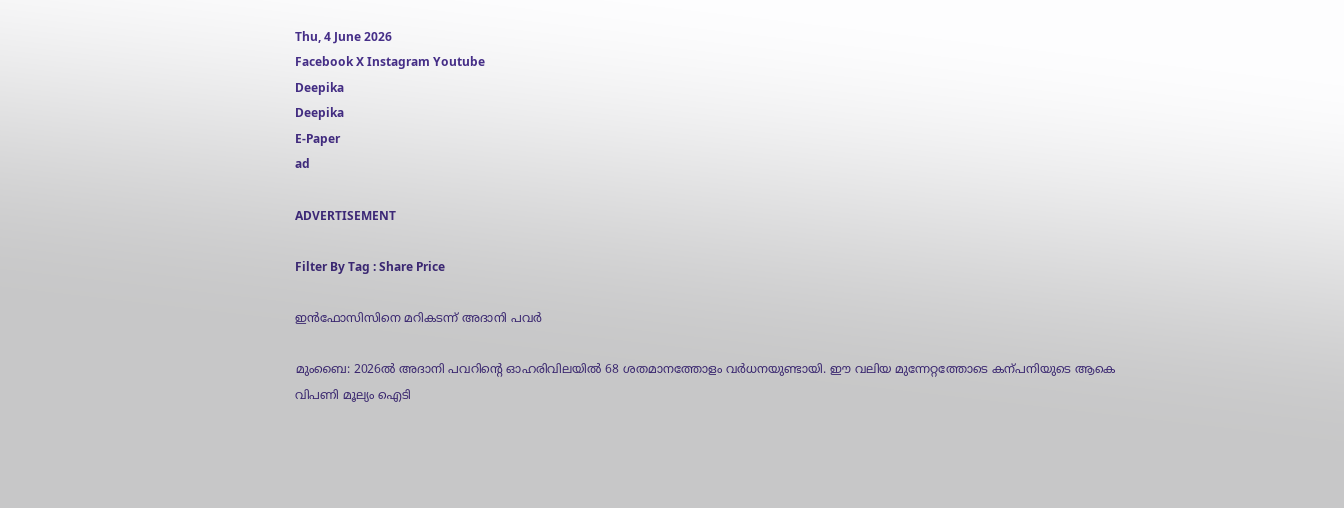Thu, 4 June 2026
Facebook X Instagram Youtube
Deepika
Deepika
E-Paper
ad

ADVERTISEMENT

Filter By Tag : Share Price

ഇൻഫോസിസിനെ മറികടന്ന് അദാനി പവർ

മുംബൈ: 2026ൽ അദാനി പവറിന്‍റെ ഓഹരിവിലയിൽ 68 ശതമാനത്തോളം വർധനയുണ്ടായി. ഈ വലിയ മുന്നേറ്റത്തോടെ കന്പനിയുടെ ആകെ വിപണി മൂല്യം ഐടി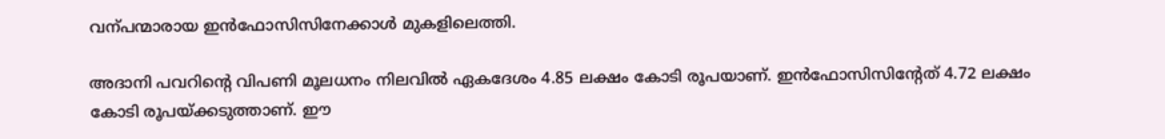വന്പന്മാരായ ഇൻഫോസിസിനേക്കാൾ മുകളിലെത്തി.

അദാനി പവറിന്‍റെ വിപണി മൂലധനം നിലവിൽ ഏകദേശം 4.85 ലക്ഷം കോടി രൂപയാണ്. ഇൻഫോസിസിന്‍റേത് 4.72 ലക്ഷം കോടി രൂപയ്ക്കടുത്താണ്. ഈ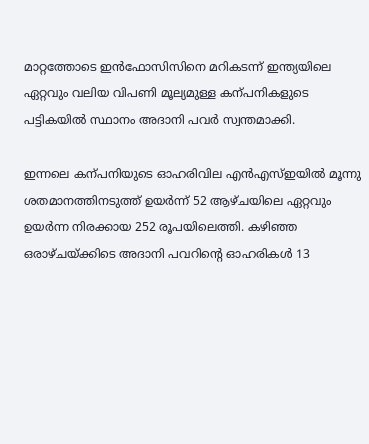മാറ്റത്തോടെ ഇൻഫോസിസിനെ മറികടന്ന് ഇന്ത്യയിലെ ഏറ്റവും വലിയ വിപണി മൂല്യമുള്ള കന്പനികളുടെ പട്ടികയിൽ സ്ഥാനം അദാനി പവർ സ്വന്തമാക്കി.

ഇന്നലെ കന്പനിയുടെ ഓഹരിവില എൻഎസ്ഇയിൽ മൂന്നു ശതമാനത്തിനടുത്ത് ഉയർന്ന് 52 ആഴ്ചയിലെ ഏറ്റവും ഉയർന്ന നിരക്കായ 252 രൂപയിലെത്തി. കഴിഞ്ഞ ഒരാഴ്ചയ്ക്കിടെ അദാനി പവറിന്‍റെ ഓഹരികൾ 13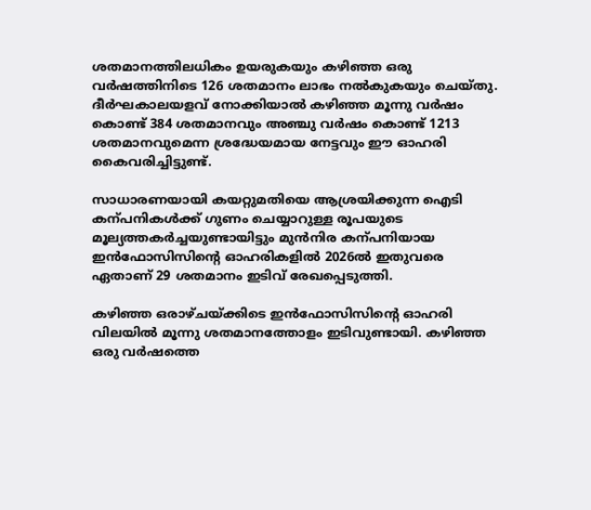ശതമാനത്തിലധികം ഉയരുകയും കഴിഞ്ഞ ഒരു വർഷത്തിനിടെ 126 ശതമാനം ലാഭം നൽകുകയും ചെയ്തു. ദീർഘകാലയളവ് നോക്കിയാൽ കഴിഞ്ഞ മൂന്നു വർഷം കൊണ്ട് 384 ശതമാനവും അഞ്ചു വർഷം കൊണ്ട് 1213 ശതമാനവുമെന്ന ശ്രദ്ധേയമായ നേട്ടവും ഈ ഓഹരി കൈവരിച്ചിട്ടുണ്ട്.

സാധാരണയായി കയറ്റുമതിയെ ആശ്രയിക്കുന്ന ഐടി കന്പനികൾക്ക് ഗുണം ചെയ്യാറുള്ള രൂപയുടെ മൂല്യത്തകർച്ചയുണ്ടായിട്ടും മുൻനിര കന്പനിയായ ഇൻഫോസിസിന്‍റെ ഓഹരികളിൽ 2026ൽ ഇതുവരെ ഏതാണ് 29 ശതമാനം ഇടിവ് രേഖപ്പെടുത്തി.

കഴിഞ്ഞ ഒരാഴ്ചയ്ക്കിടെ ഇൻഫോസിസിന്‍റെ ഓഹരി വിലയിൽ മൂന്നു ശതമാനത്തോളം ഇടിവുണ്ടായി. കഴിഞ്ഞ ഒരു വർഷത്തെ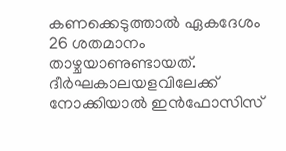കണക്കെടുത്താൽ ഏകദേശം 26 ശതമാനം താഴ്ചയാണുണ്ടായത്. ദീർഘകാലയളവിലേക്ക് നോക്കിയാൽ ഇൻഫോസിസ്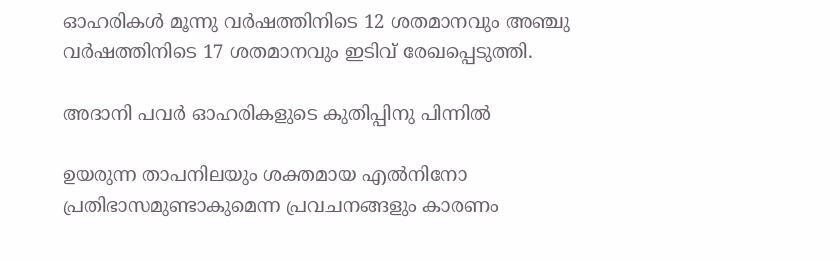ഓഹരികൾ മൂന്നു വർഷത്തിനിടെ 12 ശതമാനവും അഞ്ചു വർഷത്തിനിടെ 17 ശതമാനവും ഇടിവ് രേഖപ്പെടുത്തി.

അദാനി പവർ ഓഹരികളുടെ കുതിപ്പിനു പിന്നിൽ

ഉയരുന്ന താപനിലയും ശക്തമായ എൽനിനോ പ്രതിഭാസമുണ്ടാകുമെന്ന പ്രവചനങ്ങളും കാരണം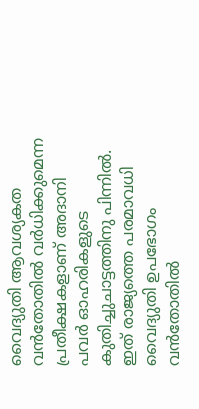വൈദ്യുതി ആവശ്യകത വൻതോതിൽ വർധിക്കുമെന്ന പ്രതീക്ഷകളാണ് അദാനി പവർ ഓഹരികളുടെ കുതിച്ചുചാട്ടത്തിനു പിന്നിൽ. ഇത് രാജ്യത്തെ പരമാവധി വൈദ്യുതി ഉപഭോഗം വൻതോതിൽ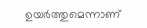ഉയർത്തുമെന്നാണ്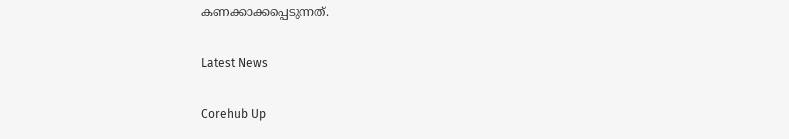കണക്കാക്കപ്പെടുന്നത്.

Latest News

Corehub Up